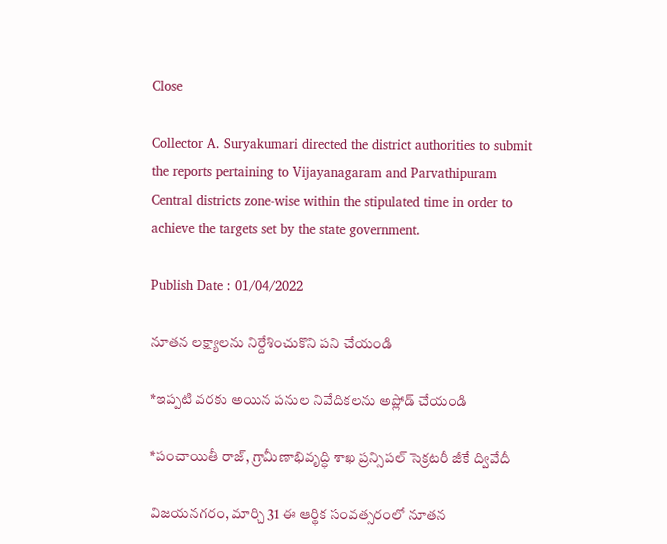Close

Collector A. Suryakumari directed the district authorities to submit the reports pertaining to Vijayanagaram and Parvathipuram Central districts zone-wise within the stipulated time in order to achieve the targets set by the state government.

Publish Date : 01/04/2022

నూత‌న ల‌క్ష్యాల‌ను నిర్దేశించుకొని ప‌ని చేయండి

*ఇప్ప‌టి వ‌ర‌కు అయిన ప‌నుల నివేదిక‌ల‌ను అప్లోడ్ చేయండి

*పంచాయితీ రాజ్‌, గ్రామీణాభివృద్ధి శాఖ ప్ర‌న్సిప‌ల్ సెక్ర‌ట‌రీ జీకే ద్వివేదీ

విజ‌య‌న‌గ‌రం, మార్చి 31 ఈ ఆర్థిక సంవ‌త్స‌రంలో నూతన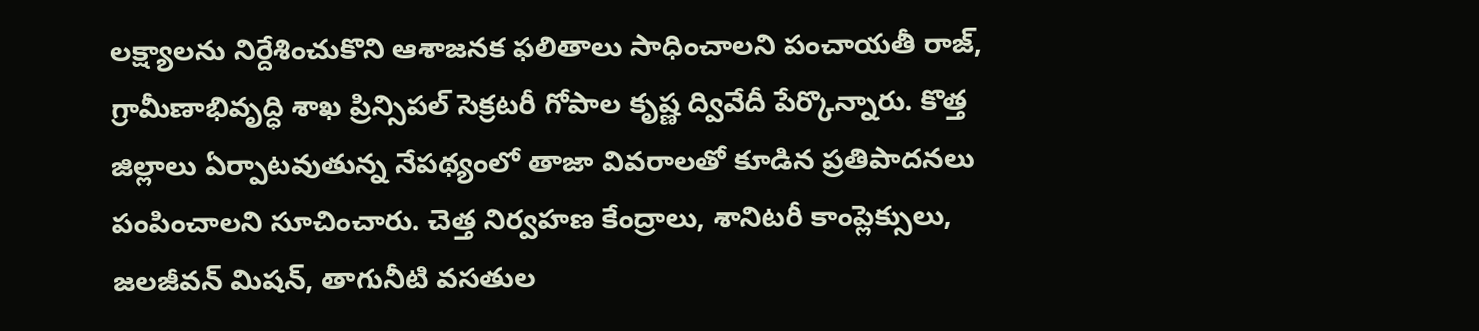ల‌క్ష్యాల‌ను నిర్దేశించుకొని ఆశాజ‌న‌క ఫ‌లితాలు సాధించాల‌ని పంచాయ‌తీ రాజ్‌, గ్రామీణాభివృద్ధి శాఖ ప్రిన్సిప‌ల్ సెక్ర‌ట‌రీ గోపాల కృష్ణ ద్వివేదీ పేర్కొన్నారు. కొత్త జిల్లాలు ఏర్పాటవుతున్న నేప‌థ్యంలో తాజా వివ‌రాల‌తో కూడిన‌ ప్ర‌తిపాద‌న‌లు పంపించాల‌ని సూచించారు. చెత్త నిర్వ‌హ‌ణ కేంద్రాలు, శానిటరీ కాంప్లెక్సులు, జ‌ల‌జీవ‌న్ మిష‌న్, తాగునీటి వ‌స‌తుల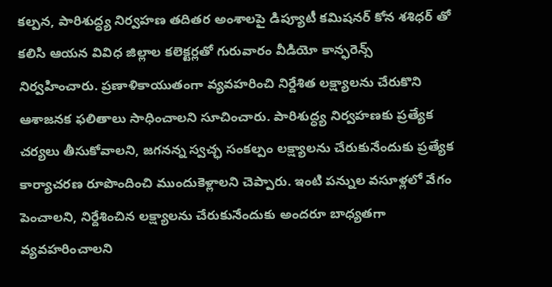క‌ల్ప‌న‌, పారిశుద్ధ్య నిర్వ‌హ‌ణ త‌దిత‌ర అంశాల‌పై డిప్యూటీ క‌మిష‌న‌ర్ కోన శశిధ‌ర్ తో క‌లిసి ఆయ‌న వివిధ జిల్లాల‌ క‌లెక్ట‌ర్ల‌తో గురువారం వీడియో కాన్ఫ‌రెన్స్ నిర్వహించారు. ప్ర‌ణాళికాయుతంగా వ్య‌వ‌హ‌రించి నిర్దేశిత ల‌క్ష్యాల‌ను చేరుకొని ఆశాజ‌న‌క ఫ‌లితాలు సాధించాల‌ని సూచించారు. పారిశుద్ధ్య నిర్వ‌హ‌ణ‌కు ప్ర‌త్యేక చ‌ర్య‌లు తీసుకోవాల‌ని, జ‌గ‌న‌న్న స్వ‌చ్ఛ సంక‌ల్పం ల‌క్ష్యాల‌ను చేరుకునేందుకు ప్ర‌త్యేక కార్యాచ‌ర‌ణ రూపొందించి ముందుకెళ్లాల‌ని చెప్పారు. ఇంటి ప‌న్నుల వసూళ్ల‌లో వేగం పెంచాల‌ని, నిర్దేశించిన ల‌క్ష్యాల‌ను చేరుకునేందుకు అంద‌రూ బాధ్య‌త‌గా వ్య‌వ‌హ‌రించాల‌ని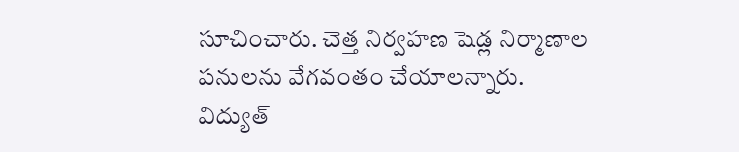సూచించారు. చెత్త నిర్వ‌హ‌ణ షెడ్ల నిర్మాణాల‌ పనులను వేగవంతం చేయాలన్నారు. విద్యుత్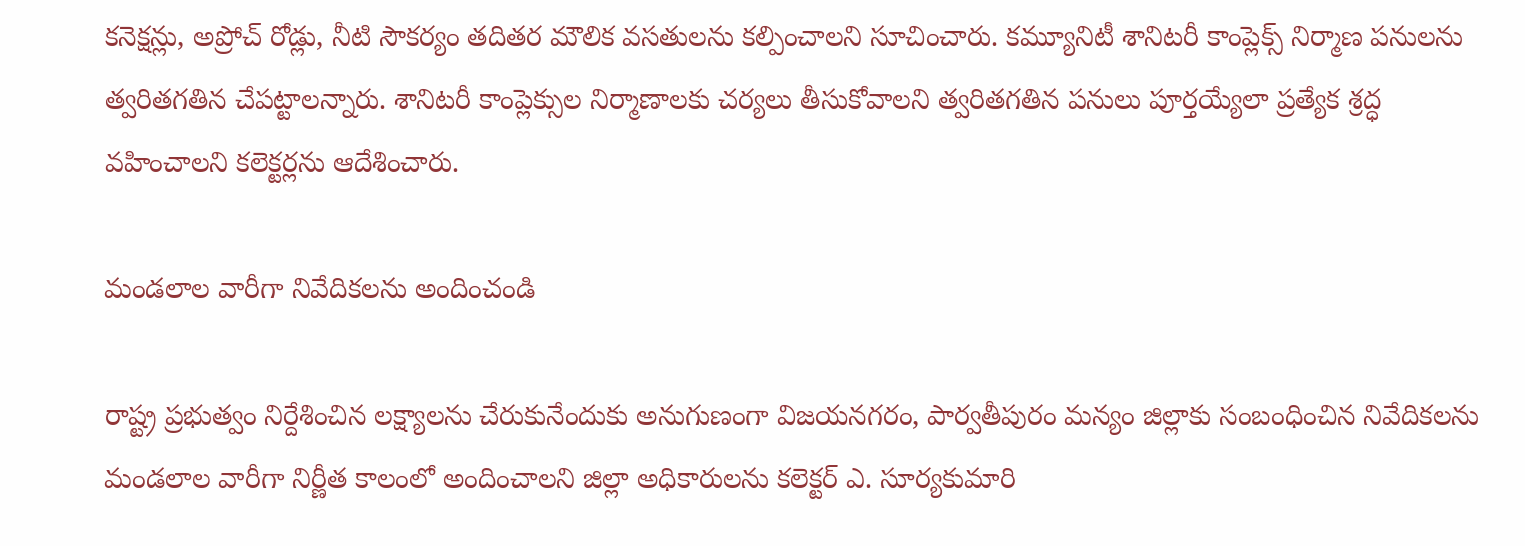కనెక్షన్లు, అప్రోచ్ రోడ్లు, నీటి సౌకర్యం తదితర మౌలిక వసతులను క‌ల్పించాల‌ని సూచించారు. కమ్యూనిటీ శానిటరీ కాంప్లెక్స్ నిర్మాణ‌ పనులను త్వరితగతిన చేపట్టాలన్నారు. శానిట‌రీ కాంప్లెక్సుల నిర్మాణాల‌కు చ‌ర్య‌లు తీసుకోవాల‌ని త్వ‌రిత‌గ‌తిన ప‌నులు పూర్త‌య్యేలా ప్ర‌త్యేక శ్ర‌ద్ధ వ‌హించాలని కలెక్ట‌ర్ల‌ను ఆదేశించారు.

మండ‌లాల వారీగా నివేదిక‌ల‌ను అందించండి

రాష్ట్ర ప్ర‌భుత్వం నిర్దేశించిన ల‌క్ష్యాల‌ను చేరుకునేందుకు అనుగుణంగా విజ‌య‌న‌గ‌రం, పార్వ‌తీపురం మ‌న్యం జిల్లాకు సంబంధించిన నివేదిక‌ల‌ను మండ‌లాల వారీగా నిర్ణీత కాలంలో అందించాల‌ని జిల్లా అధికారుల‌ను క‌లెక్ట‌ర్ ఎ. సూర్య‌కుమారి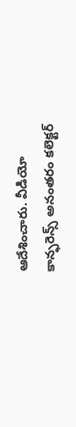ఆదేశించారు. వీడియో కాన్ఫ‌రెన్స్ అనంత‌రం క‌లెక్ట‌ర్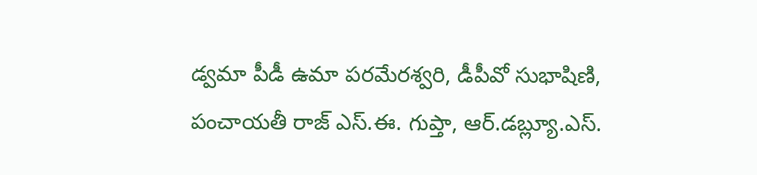డ్వ‌మా పీడీ ఉమా ప‌ర‌మేర‌శ్వ‌రి, డీపీవో సుభాషిణి, పంచాయ‌తీ రాజ్ ఎస్‌.ఈ. గుప్తా, ఆర్‌.డ‌బ్ల్యూ.ఎస్‌.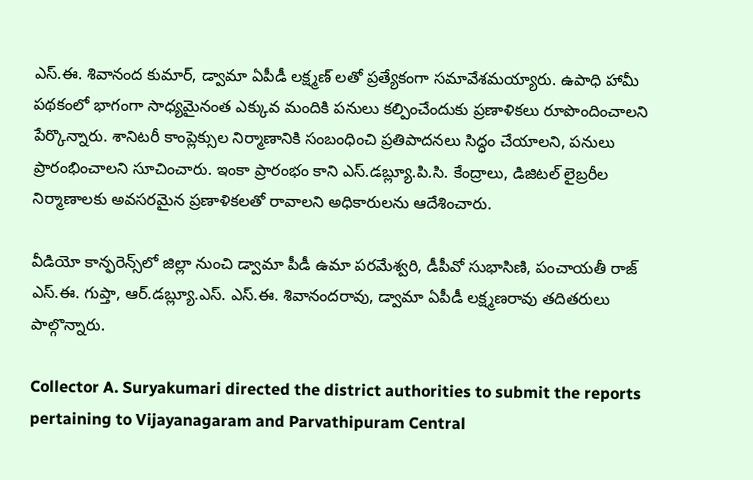ఎస్‌.ఈ. శివానంద‌ కుమార్‌, డ్వామా ఏపీడీ ల‌క్ష్మ‌ణ్ ల‌తో ప్ర‌త్యేకంగా స‌మావేశ‌మ‌య్యారు. ఉపాధి హామీ ప‌థ‌కంలో భాగంగా సాధ్య‌మైనంత ఎక్కువ మందికి ప‌నులు క‌ల్పించేందుకు ప్ర‌ణాళిక‌లు రూపొందించాల‌ని పేర్కొన్నారు. శానిటరీ కాంప్లెక్సుల నిర్మాణానికి సంబంధించి ప్ర‌తిపాద‌న‌లు సిద్ధం చేయాల‌ని, ప‌నులు ప్రారంభించాల‌ని సూచించారు. ఇంకా ప్రారంభం కాని ఎస్‌.డ‌బ్ల్యూ.పి.సి. కేంద్రాలు, డిజిట‌ల్ లైబ్ర‌రీల నిర్మాణాల‌కు అవ‌స‌ర‌మైన ప్ర‌ణాళిక‌ల‌తో రావాల‌ని అధికారుల‌ను ఆదేశించారు.

వీడియో కాన్ఫ‌రెన్స్‌లో జిల్లా నుంచి డ్వామా పీడీ ఉమా ప‌ర‌మేశ్వ‌రి, డీపీవో సుభాసిణి, పంచాయ‌తీ రాజ్ ఎస్.ఈ. గుప్తా, ఆర్‌.డ‌బ్ల్యూ.ఎస్‌. ఎస్‌.ఈ. శివానంద‌రావు, డ్వామా ఏపీడీ ల‌క్ష్మ‌ణరావు త‌దిత‌రులు పాల్గొన్నారు.

Collector A. Suryakumari directed the district authorities to submit the reports pertaining to Vijayanagaram and Parvathipuram Central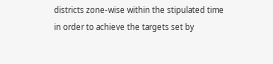districts zone-wise within the stipulated time in order to achieve the targets set by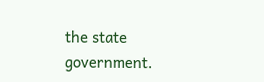the state government.